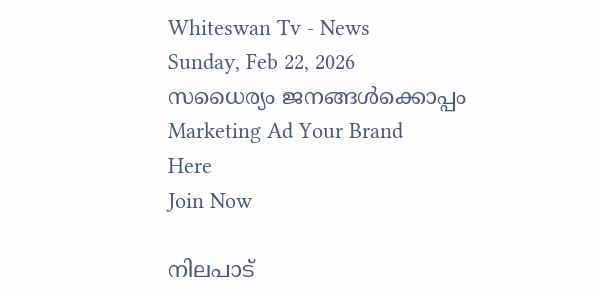Whiteswan Tv - News
Sunday, Feb 22, 2026
സധൈര്യം ജനങ്ങൾക്കൊപ്പം
Marketing Ad Your Brand
Here
Join Now

നിലപാട്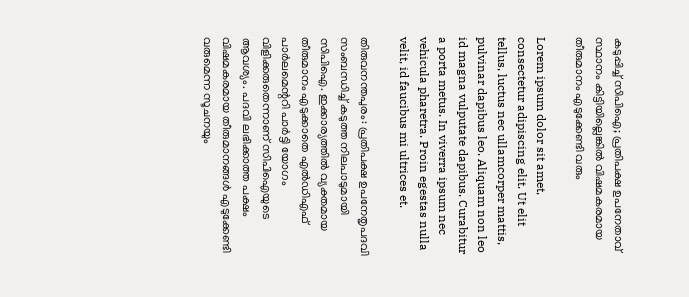കടുപ്പിച്ച് സിപിഐ; പ്രതിപക്ഷ ഉപനേതാവ് സ്ഥാനം കിട്ടിയില്ലെങ്കില്‍ വിഷമകരമായ തീരുമാനം എടുക്കേണ്ടി വരും

Lorem ipsum dolor sit amet, consectetur adipiscing elit. Ut elit tellus, luctus nec ullamcorper mattis, pulvinar dapibus leo. Aliquam non leo id magna vulputate dapibus. Curabitur a porta metus. In viverra ipsum nec vehicula pharetra. Proin egestas nulla velit, id faucibus mi ultrices et.

തിരുവനന്തപുരം: പ്രതിപക്ഷ ഉപനേതൃപദവി സംബന്ധിച്ച് കടുത്ത നിലപാടുമായി സിപിഐ. ഇക്കാര്യത്തിൽ വ്യക്തമായ തീരുമാനം എടുക്കാതെ എൽഡിഎഫ് പാർലമെന്ററി പാർട്ടി യോഗം വിളിക്കരുതെന്നാണ് സിപിഐയുടെ ആവശ്യം. പദവി ലഭിക്കാത്ത പക്ഷം വിഷമകരമായ തീരുമാനങ്ങൾ എടുക്കേണ്ടി വരുമെന്ന സൂചനയും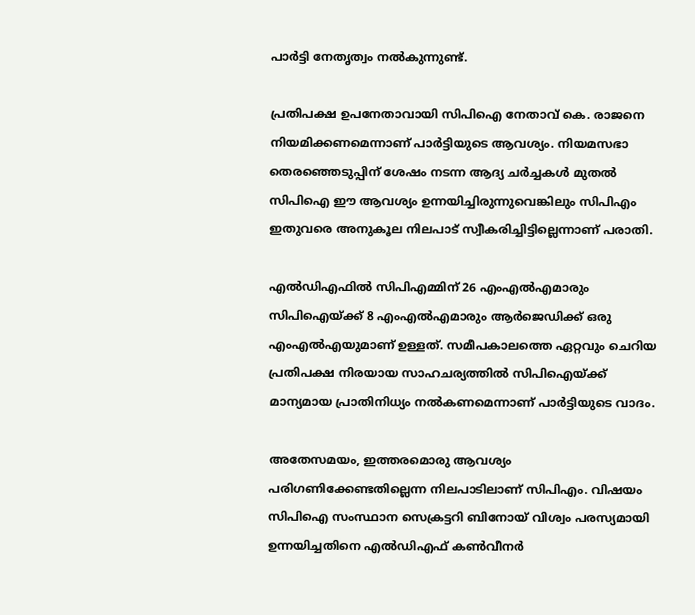പാർട്ടി നേതൃത്വം നൽകുന്നുണ്ട്.

പ്രതിപക്ഷ ഉപനേതാവായി സിപിഐ നേതാവ് കെ. രാജനെ നിയമിക്കണമെന്നാണ് പാർട്ടിയുടെ ആവശ്യം. നിയമസഭാ തെരഞ്ഞെടുപ്പിന് ശേഷം നടന്ന ആദ്യ ചർച്ചകൾ മുതൽ സിപിഐ ഈ ആവശ്യം ഉന്നയിച്ചിരുന്നുവെങ്കിലും സിപിഎം ഇതുവരെ അനുകൂല നിലപാട് സ്വീകരിച്ചിട്ടില്ലെന്നാണ് പരാതി.

എൽഡിഎഫിൽ സിപിഎമ്മിന് 26 എംഎൽഎമാരും സിപിഐയ്ക്ക് 8 എംഎൽഎമാരും ആർജെഡിക്ക് ഒരു എംഎൽഎയുമാണ് ഉള്ളത്. സമീപകാലത്തെ ഏറ്റവും ചെറിയ പ്രതിപക്ഷ നിരയായ സാഹചര്യത്തിൽ സിപിഐയ്ക്ക് മാന്യമായ പ്രാതിനിധ്യം നൽകണമെന്നാണ് പാർട്ടിയുടെ വാദം.

അതേസമയം, ഇത്തരമൊരു ആവശ്യം പരിഗണിക്കേണ്ടതില്ലെന്ന നിലപാടിലാണ് സിപിഎം. വിഷയം സിപിഐ സംസ്ഥാന സെക്രട്ടറി ബിനോയ് വിശ്വം പരസ്യമായി ഉന്നയിച്ചതിനെ എൽഡിഎഫ് കൺവീനർ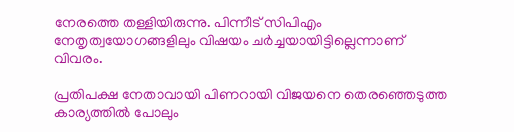നേരത്തെ തള്ളിയിരുന്നു. പിന്നീട് സിപിഎം നേതൃത്വയോഗങ്ങളിലും വിഷയം ചർച്ചയായിട്ടില്ലെന്നാണ് വിവരം.

പ്രതിപക്ഷ നേതാവായി പിണറായി വിജയനെ തെരഞ്ഞെടുത്ത കാര്യത്തിൽ പോലും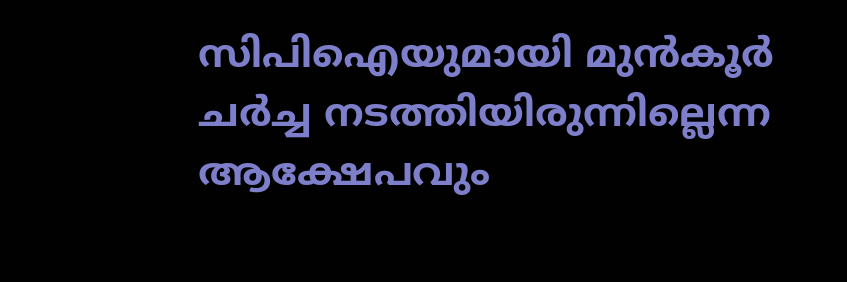സിപിഐയുമായി മുൻകൂർ ചർച്ച നടത്തിയിരുന്നില്ലെന്ന ആക്ഷേപവും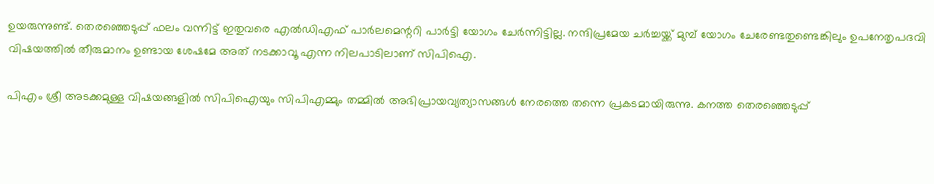ഉയരുന്നുണ്ട്. തെരഞ്ഞെടുപ്പ് ഫലം വന്നിട്ട് ഇതുവരെ എൽഡിഎഫ് പാർലമെന്ററി പാർട്ടി യോഗം ചേർന്നിട്ടില്ല. നന്ദിപ്രമേയ ചർച്ചയ്ക്ക് മുമ്പ് യോഗം ചേരേണ്ടതുണ്ടെങ്കിലും ഉപനേതൃപദവി വിഷയത്തിൽ തീരുമാനം ഉണ്ടായ ശേഷമേ അത് നടക്കാവൂ എന്ന നിലപാടിലാണ് സിപിഐ.

പിഎം ശ്രീ അടക്കമുള്ള വിഷയങ്ങളിൽ സിപിഐയും സിപിഎമ്മും തമ്മിൽ അഭിപ്രായവ്യത്യാസങ്ങൾ നേരത്തെ തന്നെ പ്രകടമായിരുന്നു. കനത്ത തെരഞ്ഞെടുപ്പ്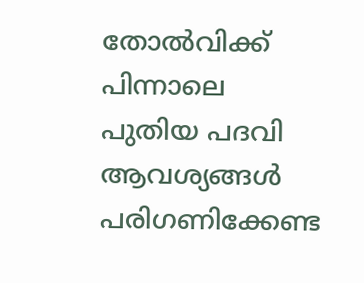തോൽവിക്ക് പിന്നാലെ പുതിയ പദവി ആവശ്യങ്ങൾ പരിഗണിക്കേണ്ട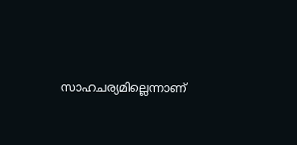സാഹചര്യമില്ലെന്നാണ്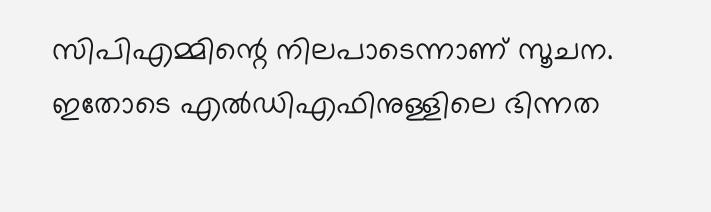സിപിഎമ്മിന്റെ നിലപാടെന്നാണ് സൂചന. ഇതോടെ എൽഡിഎഫിനുള്ളിലെ ഭിന്നത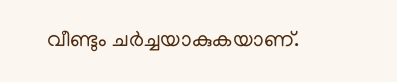വീണ്ടും ചർച്ചയാകുകയാണ്.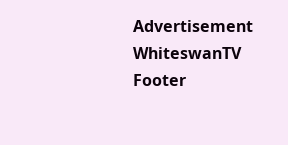Advertisement
WhiteswanTV Footer